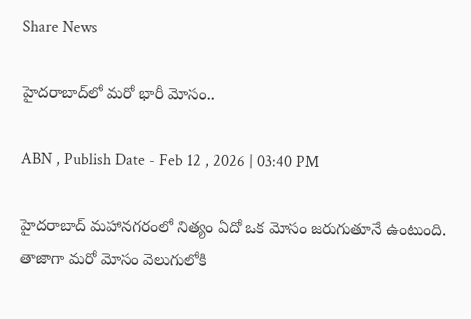Share News

హైదరాబాద్‌‌లో మరో భారీ మోసం..

ABN , Publish Date - Feb 12 , 2026 | 03:40 PM

హైదరాబాద్ మహానగరంలో నిత్యం ఏదో ఒక మోసం జరుగుతూనే ఉంటుంది. తాజాగా మరో మోసం వెలుగులోకి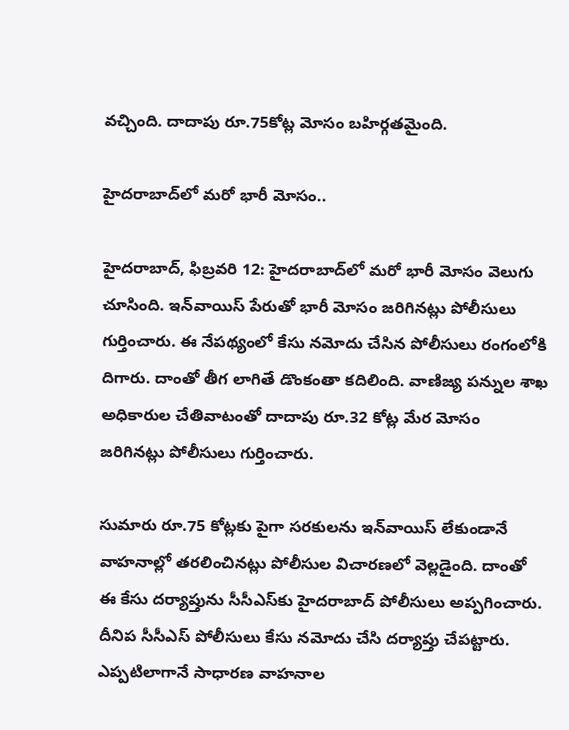వచ్చింది. దాదాపు రూ.75కోట్ల మోసం బహిర్గతమైంది.

హైదరాబాద్‌‌లో మరో భారీ మోసం..

హైదరాబాద్, ఫిబ్రవరి 12: హైదరాబాద్‌లో మరో భారీ మోసం వెలుగు చూసింది. ఇన్‌వాయిస్ పేరుతో భారీ మోసం జరిగినట్లు పోలీసులు గుర్తించారు. ఈ నేపథ్యంలో కేసు నమోదు చేసిన పోలీసులు రంగంలోకి దిగారు. దాంతో తీగ లాగితే డొంకంతా కదిలింది. వాణిజ్య పన్నుల శాఖ అధికారుల చేతివాటంతో దాదాపు రూ.32 కోట్ల మేర మోసం జరిగినట్లు పోలీసులు గుర్తించారు.

సుమారు రూ.75 కోట్లకు పైగా సరకులను ఇన్‌వాయిస్ లేకుండానే వాహనాల్లో తరలించినట్లు పోలీసుల విచారణలో వెల్లడైంది. దాంతో ఈ కేసు దర్యాప్తును సీసీఎస్‌కు హైదరాబాద్ పోలీసులు అప్పగించారు. దీనిప సీసీఎస్ పోలీసులు కేసు నమోదు చేసి దర్యాప్తు చేపట్టారు. ఎప్పటిలాగానే సాధారణ వాహనాల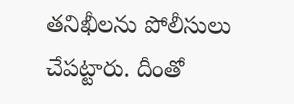తనిఖీలను పోలీసులు చేపట్టారు. దీంతో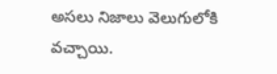అసలు నిజాలు వెలుగులోకి వచ్చాయి.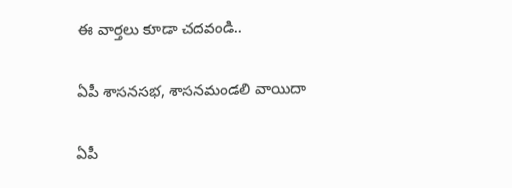ఈ వార్తలు కూడా చదవండి..

ఏపీ శాసనసభ, శాసనమండలి వాయిదా

ఏపీ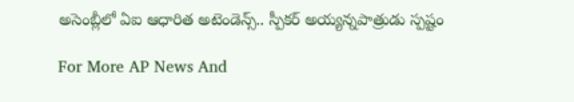అసెంబ్లీలో ఏఐ ఆధారిత అటెండెన్స్.. స్పీకర్ అయ్యన్నపాత్రుడు స్పష్టం

For More AP News And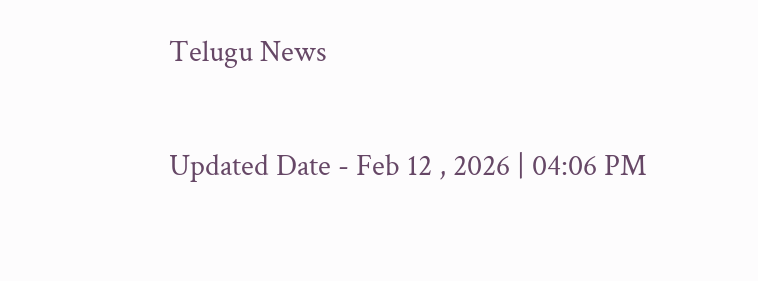Telugu News

Updated Date - Feb 12 , 2026 | 04:06 PM